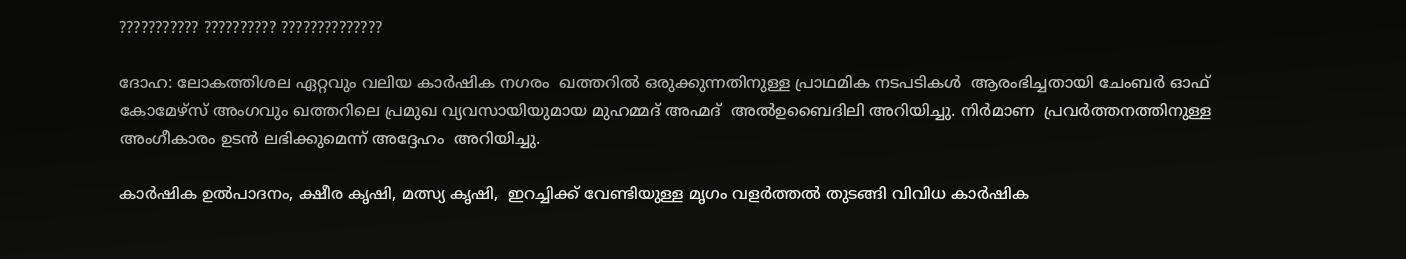??????????? ?????????? ??????????????

ദോഹ: ലോകത്തിശല ഏറ്റവും വലിയ കാർഷിക നഗരം  ഖത്തറിൽ ഒരുക്കുന്നതിനുള്ള പ്രാഥമിക നടപടികൾ  ആരംഭിച്ചതായി ചേംബർ ഓഫ് കോമേഴ്സ് അംഗവും ഖത്തറിലെ പ്രമുഖ വ്യവസായിയുമായ മുഹമ്മദ് അഹ്മദ്  അൽഉബൈദിലി അറിയിച്ചു. നിർമാണ  പ്രവർത്തനത്തിനുള്ള അംഗീകാരം ഉടൻ ലഭിക്കുമെന്ന് അദ്ദേഹം  അറിയിച്ചു.

കാർഷിക ഉൽപാദനം, ക്ഷീര കൃഷി, മത്സ്യ കൃഷി,  ഇറച്ചിക്ക് വേണ്ടിയുള്ള മൃഗം വളർത്തൽ തുടങ്ങി വിവിധ കാർഷിക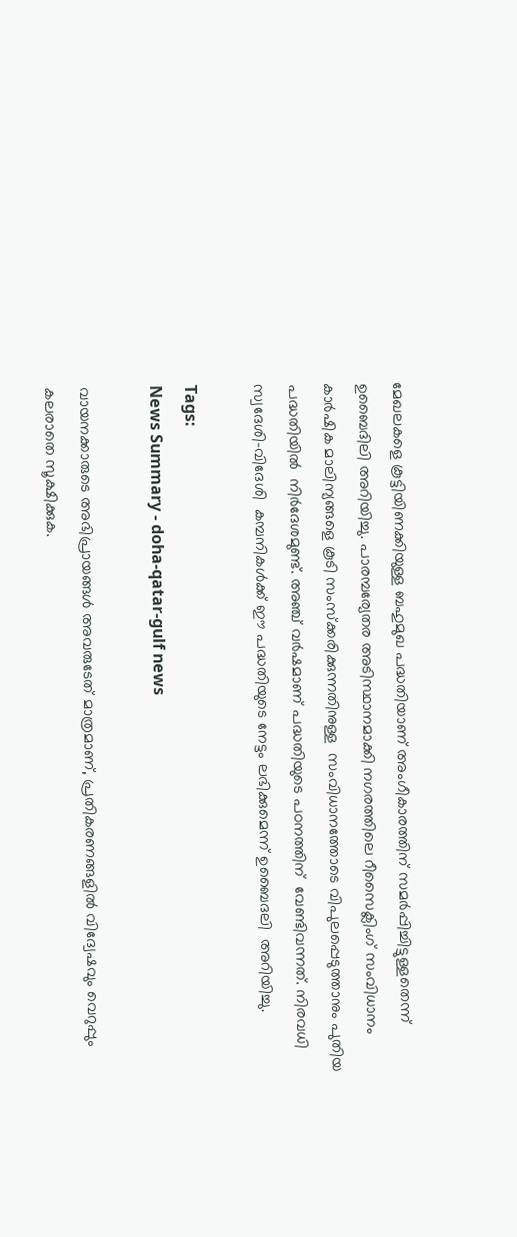മേഖലകളെ കൂട്ടിയിണക്കിയുള്ള ബഹുമുഖ പദ്ധതിയാണ് അംഗീകാരത്തിന് സമർപ്പിച്ചിട്ടുള്ളതെന്ന് ഉബൈദിലി അറിയിച്ചു. പാരമ്പര്യേതര അടിസ്ഥാനമാക്കി നഗരത്തിലെ റീസൈക്ലിംഗ് സംവിധാനം കാർഷിക മാലിന്യങ്ങളെ കൂടി സംസ്ക്കരിക്കുന്നതിനുള്ള  സംവിധാനത്തോടെ വിപുലപ്പെടുത്താനും പുതിയ പദ്ധതിയിൽ  നിർദേശമുണ്ട്. അഞ്ച് വർഷമാണ് പദ്ധതിയുടെ പഠനത്തിന്  വേണ്ടിവന്നത്. നിരവധി സ്വദേശി–വിദേശി  കമ്പനികൾക്ക് ഈ പദ്ധതിയുടെ നേട്ടം ലഭിക്കുമെന്ന് ഉബൈദലി  അറിയിച്ചു.

Tags:
News Summary - doha-qatar-gulf news

വായനക്കാരുടെ അഭിപ്രായങ്ങള്‍ അവരുടേത് മാത്രമാണ്, പ്രതികരണങ്ങളിൽ വിദ്വേഷവും വെറുപ്പും കലരാതെ സൂക്ഷിക്കുക.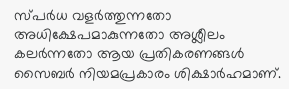സ്പർധ വളർത്തുന്നതോ അധിക്ഷേപമാകുന്നതോ അശ്ലീലം കലർന്നതോ ആയ പ്രതികരണങ്ങൾ സൈബർ നിയമപ്രകാരം ശിക്ഷാർഹമാണ്.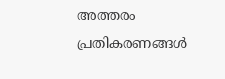അത്തരം പ്രതികരണങ്ങൾ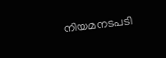നിയമനടപടി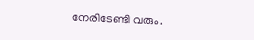നേരിടേണ്ടി വരും.